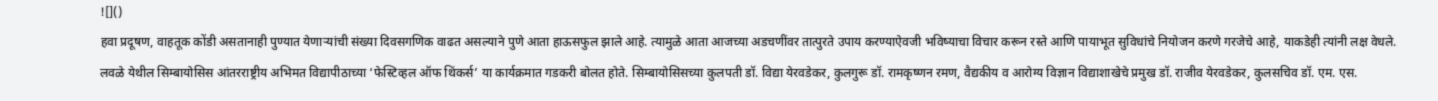![]()
हवा प्रदूषण, वाहतूक कोंडी असतानाही पुण्यात येणाऱ्यांची संख्या दिवसगणिक वाढत असल्याने पुणे आता हाऊसफुल झाले आहे. त्यामुळे आता आजच्या अडचणींवर तात्पुरते उपाय करण्याऐवजी भविष्याचा विचार करून रस्ते आणि पायाभूत सुविधांचे नियोजन करणे गरजेचे आहे, याकडेही त्यांनी लक्ष वेधले. लवळे येथील सिम्बायोसिस आंतरराष्ट्रीय अभिमत विद्यापीठाच्या ‘फेस्टिव्हल ऑफ थिंकर्स’ या कार्यक्रमात गडकरी बोलत होते. सिम्बायोसिसच्या कुलपती डॉ. विद्या येरवडेकर, कुलगुरू डॉ. रामकृष्णन रमण, वैद्यकीय व आरोग्य विज्ञान विद्याशाखेचे प्रमुख डॉ. राजीव येरवडेकर, कुलसचिव डॉ. एम. एस.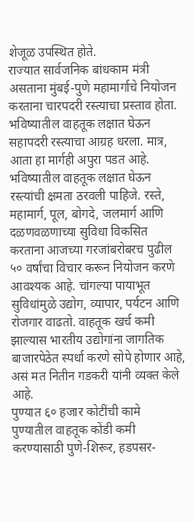शेजूळ उपस्थित होते.
राज्यात सार्वजनिक बांधकाम मंत्री असताना मुंबई-पुणे महामार्गाचे नियोजन करताना चारपदरी रस्त्याचा प्रस्ताव होता. भविष्यातील वाहतूक लक्षात घेऊन सहापदरी रस्त्याचा आग्रह धरला. मात्र, आता हा मार्गही अपुरा पडत आहे. भविष्यातील वाहतूक लक्षात घेऊन रस्त्यांची क्षमता ठरवली पाहिजे. रस्ते, महामार्ग, पूल, बोगदे, जलमार्ग आणि दळणवळणाच्या सुविधा विकसित करताना आजच्या गरजांबरोबरच पुढील ५० वर्षांचा विचार करून नियोजन करणे आवश्यक आहे. चांगल्या पायाभूत सुविधांमुळे उद्योग, व्यापार, पर्यटन आणि रोजगार वाढतो. वाहतूक खर्च कमी झाल्यास भारतीय उद्योगांना जागतिक बाजारपेठेत स्पर्धा करणे सोपे होणार आहे, असं मत नितीन गडकरी यांनी व्यक्त केले आहे.
पुण्यात ६० हजार कोटींची कामे
पुण्यातील वाहतूक कोंडी कमी करण्यासाठी पुणे-शिरूर, हडपसर-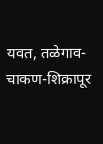यवत, तळेगाव-चाकण-शिक्रापूर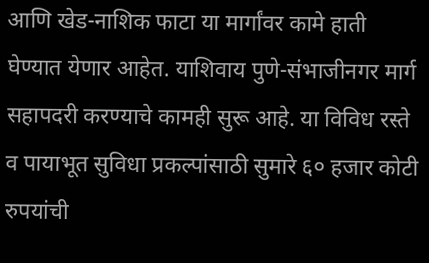आणि खेड-नाशिक फाटा या मार्गांवर कामे हाती घेण्यात येणार आहेत. याशिवाय पुणे-संभाजीनगर मार्ग सहापदरी करण्याचे कामही सुरू आहे. या विविध रस्ते व पायाभूत सुविधा प्रकल्पांसाठी सुमारे ६० हजार कोटी रुपयांची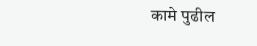कामे पुढील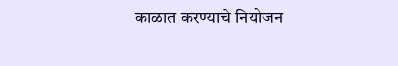काळात करण्याचे नियोजन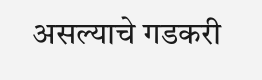असल्याचे गडकरी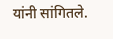यांनी सांगितले.